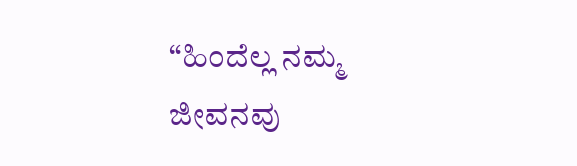“ಹಿಂದೆಲ್ಲ ನಮ್ಮ ಜೀವನವು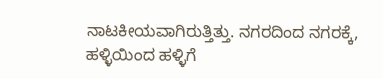ನಾಟಕೀಯವಾಗಿರುತ್ತಿತ್ತು. ನಗರದಿಂದ ನಗರಕ್ಕೆ, ಹಳ್ಳಿಯಿಂದ ಹಳ್ಳಿಗೆ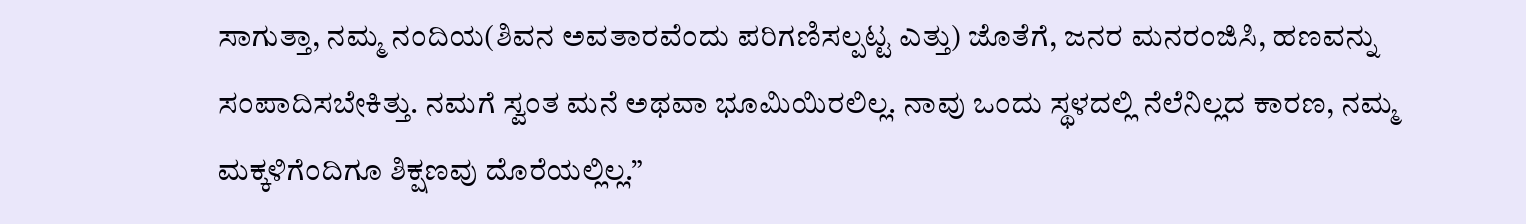ಸಾಗುತ್ತಾ, ನಮ್ಮ ನಂದಿಯ(ಶಿವನ ಅವತಾರವೆಂದು ಪರಿಗಣಿಸಲ್ಪಟ್ಟ ಎತ್ತು) ಜೊತೆಗೆ, ಜನರ ಮನರಂಜಿಸಿ, ಹಣವನ್ನು ಸಂಪಾದಿಸಬೇಕಿತ್ತು. ನಮಗೆ ಸ್ವಂತ ಮನೆ ಅಥವಾ ಭೂಮಿಯಿರಲಿಲ್ಲ. ನಾವು ಒಂದು ಸ್ಥಳದಲ್ಲಿ ನೆಲೆನಿಲ್ಲದ ಕಾರಣ, ನಮ್ಮ ಮಕ್ಕಳಿಗೆಂದಿಗೂ ಶಿಕ್ಷಣವು ದೊರೆಯಲ್ಲಿಲ್ಲ.”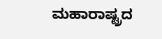ಮಹಾರಾಷ್ಟ್ರದ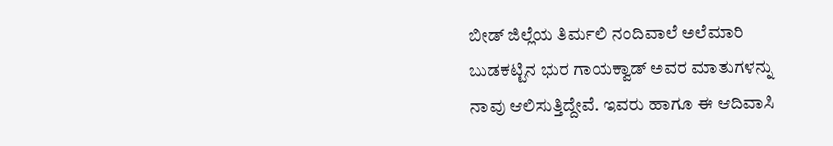ಬೀಡ್ ಜಿಲ್ಲೆಯ ತಿರ್ಮಲಿ ನಂದಿವಾಲೆ ಅಲೆಮಾರಿ ಬುಡಕಟ್ಟಿನ ಭುರ ಗಾಯಕ್ವಾಡ್ ಅವರ ಮಾತುಗಳನ್ನು ನಾವು ಆಲಿಸುತ್ತಿದ್ದೇವೆ. ಇವರು ಹಾಗೂ ಈ ಆದಿವಾಸಿ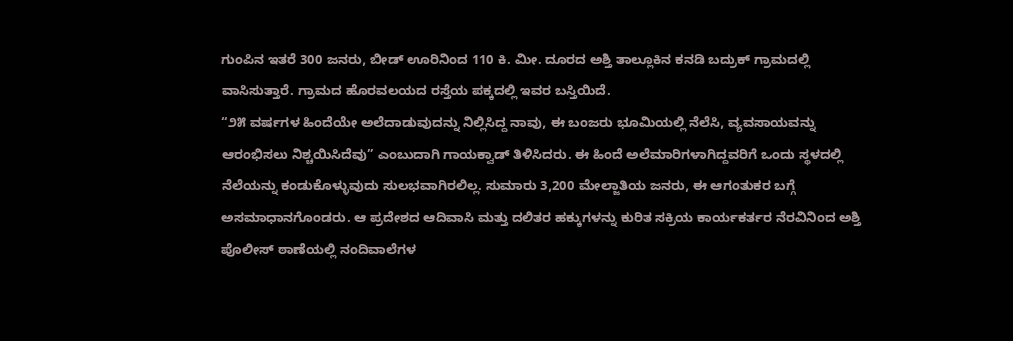ಗುಂಪಿನ ಇತರೆ 300 ಜನರು, ಬೀಡ್ ಊರಿನಿಂದ 110 ಕಿ. ಮೀ. ದೂರದ ಅಶ್ತಿ ತಾಲ್ಲೂಕಿನ ಕನಡಿ ಬದ್ರುಕ್ ಗ್ರಾಮದಲ್ಲಿ ವಾಸಿಸುತ್ತಾರೆ. ಗ್ರಾಮದ ಹೊರವಲಯದ ರಸ್ತೆಯ ಪಕ್ಕದಲ್ಲಿ ಇವರ ಬಸ್ತಿಯಿದೆ.
“೨೫ ವರ್ಷಗಳ ಹಿಂದೆಯೇ ಅಲೆದಾಡುವುದನ್ನು ನಿಲ್ಲಿಸಿದ್ದ ನಾವು, ಈ ಬಂಜರು ಭೂಮಿಯಲ್ಲಿ ನೆಲೆಸಿ, ವ್ಯವಸಾಯವನ್ನು ಆರಂಭಿಸಲು ನಿಶ್ಚಯಿಸಿದೆವು” ಎಂಬುದಾಗಿ ಗಾಯಕ್ವಾಡ್ ತಿಳಿಸಿದರು. ಈ ಹಿಂದೆ ಅಲೆಮಾರಿಗಳಾಗಿದ್ದವರಿಗೆ ಒಂದು ಸ್ಥಳದಲ್ಲಿ ನೆಲೆಯನ್ನು ಕಂಡುಕೊಳ್ಳುವುದು ಸುಲಭವಾಗಿರಲಿಲ್ಲ. ಸುಮಾರು 3,200 ಮೇಲ್ಜಾತಿಯ ಜನರು, ಈ ಆಗಂತುಕರ ಬಗ್ಗೆ ಅಸಮಾಧಾನಗೊಂಡರು. ಆ ಪ್ರದೇಶದ ಆದಿವಾಸಿ ಮತ್ತು ದಲಿತರ ಹಕ್ಕುಗಳನ್ನು ಕುರಿತ ಸಕ್ರಿಯ ಕಾರ್ಯಕರ್ತರ ನೆರವಿನಿಂದ ಅಶ್ತಿ ಪೊಲೀಸ್ ಠಾಣೆಯಲ್ಲಿ ನಂದಿವಾಲೆಗಳ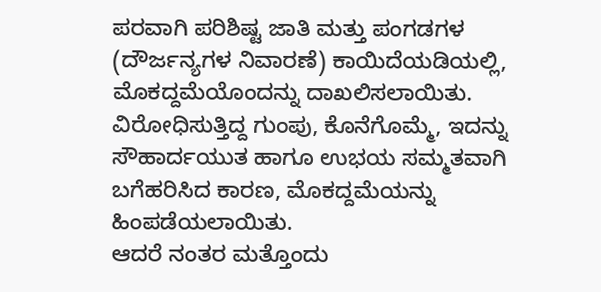ಪರವಾಗಿ ಪರಿಶಿಷ್ಟ ಜಾತಿ ಮತ್ತು ಪಂಗಡಗಳ (ದೌರ್ಜನ್ಯಗಳ ನಿವಾರಣೆ) ಕಾಯಿದೆಯಡಿಯಲ್ಲಿ, ಮೊಕದ್ದಮೆಯೊಂದನ್ನು ದಾಖಲಿಸಲಾಯಿತು. ವಿರೋಧಿಸುತ್ತಿದ್ದ ಗುಂಪು, ಕೊನೆಗೊಮ್ಮೆ, ಇದನ್ನು ಸೌಹಾರ್ದಯುತ ಹಾಗೂ ಉಭಯ ಸಮ್ಮತವಾಗಿ ಬಗೆಹರಿಸಿದ ಕಾರಣ, ಮೊಕದ್ದಮೆಯನ್ನು ಹಿಂಪಡೆಯಲಾಯಿತು.
ಆದರೆ ನಂತರ ಮತ್ತೊಂದು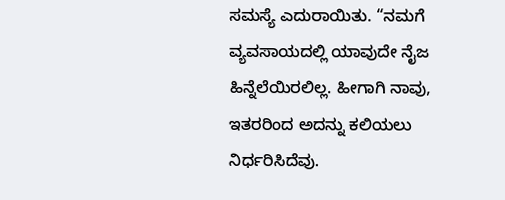ಸಮಸ್ಯೆ ಎದುರಾಯಿತು. “ನಮಗೆ ವ್ಯವಸಾಯದಲ್ಲಿ ಯಾವುದೇ ನೈಜ ಹಿನ್ನೆಲೆಯಿರಲಿಲ್ಲ. ಹೀಗಾಗಿ ನಾವು, ಇತರರಿಂದ ಅದನ್ನು ಕಲಿಯಲು ನಿರ್ಧರಿಸಿದೆವು.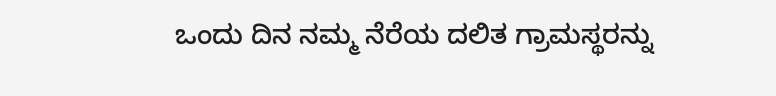ಒಂದು ದಿನ ನಮ್ಮ ನೆರೆಯ ದಲಿತ ಗ್ರಾಮಸ್ಥರನ್ನು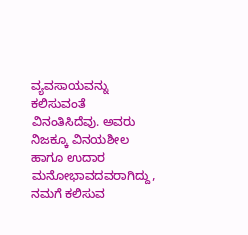ವ್ಯವಸಾಯವನ್ನು ಕಲಿಸುವಂತೆ ವಿನಂತಿಸಿದೆವು. ಅವರು ನಿಜಕ್ಕೂ ವಿನಯಶೀಲ ಹಾಗೂ ಉದಾರ ಮನೋಭಾವದವರಾಗಿದ್ದು, ನಮಗೆ ಕಲಿಸುವ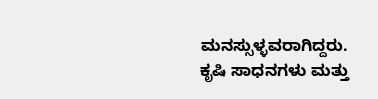ಮನಸ್ಸುಳ್ಳವರಾಗಿದ್ದರು. ಕೃಷಿ ಸಾಧನಗಳು ಮತ್ತು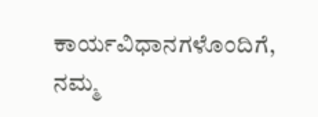ಕಾರ್ಯವಿಧಾನಗಳೊಂದಿಗೆ, ನಮ್ಮ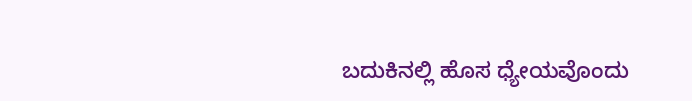ಬದುಕಿನಲ್ಲಿ ಹೊಸ ಧ್ಯೇಯವೊಂದು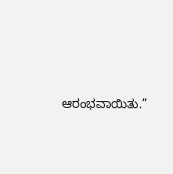ಆರಂಭವಾಯಿತು.”